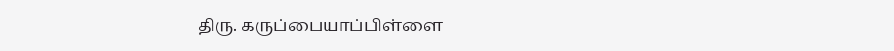திரு. கருப்பையாப்பிள்ளை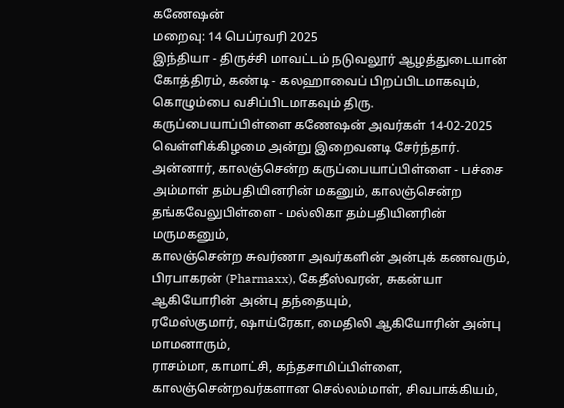கணேஷன்
மறைவு: 14 பெப்ரவரி 2025
இந்தியா - திருச்சி மாவட்டம் நடுவலூர் ஆழத்துடையான் கோத்திரம், கண்டி - கலஹாவைப் பிறப்பிடமாகவும், கொழும்பை வசிப்பிடமாகவும் திரு. கருப்பையாப்பிள்ளை கணேஷன் அவர்கள் 14-02-2025 வெள்ளிக்கிழமை அன்று இறைவனடி சேர்ந்தார்.
அன்னார், காலஞ்சென்ற கருப்பையாப்பிள்ளை - பச்சை அம்மாள் தம்பதியினரின் மகனும், காலஞ்சென்ற தங்கவேலுபிள்ளை - மல்லிகா தம்பதியினரின் மருமகனும்,
காலஞ்சென்ற சுவர்ணா அவர்களின் அன்புக் கணவரும்,
பிரபாகரன் (Pharmaxx), கேதீஸ்வரன், சுகன்யா ஆகியோரின் அன்பு தந்தையும்,
ரமேஸ்குமார், ஷாய்ரேகா, மைதிலி ஆகியோரின் அன்பு மாமனாரும்,
ராசம்மா, காமாட்சி, கந்தசாமிப்பிள்ளை, காலஞ்சென்றவர்களான செல்லம்மாள், சிவபாக்கியம்,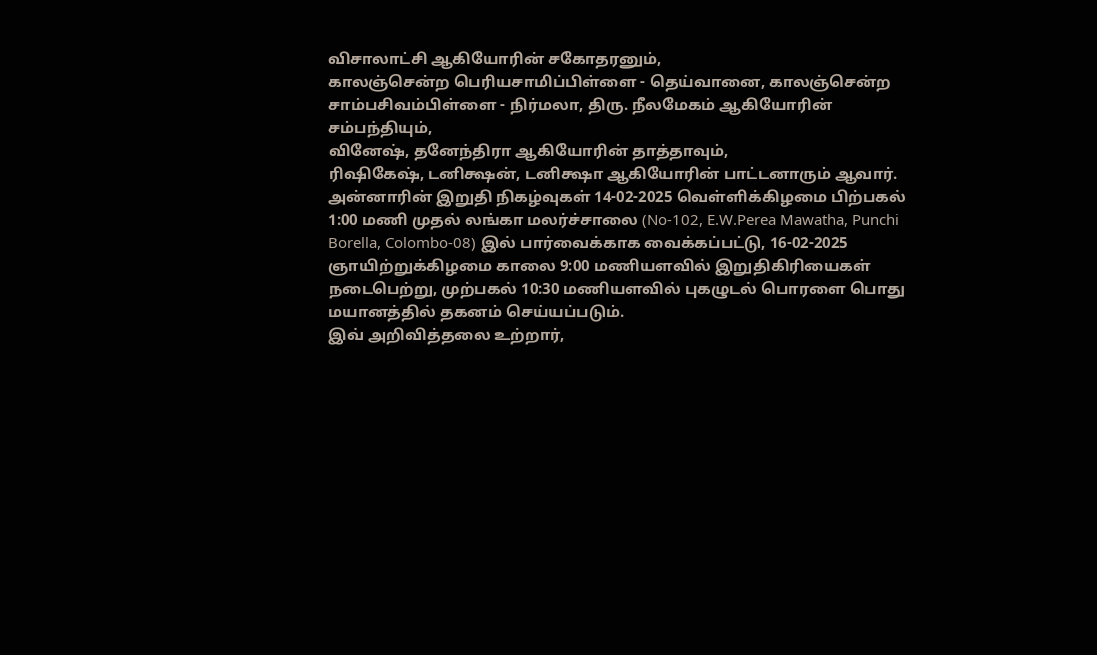விசாலாட்சி ஆகியோரின் சகோதரனும்,
காலஞ்சென்ற பெரியசாமிப்பிள்ளை - தெய்வானை, காலஞ்சென்ற சாம்பசிவம்பிள்ளை - நிர்மலா, திரு. நீலமேகம் ஆகியோரின் சம்பந்தியும்,
வினேஷ், தனேந்திரா ஆகியோரின் தாத்தாவும்,
ரிஷிகேஷ், டனிக்ஷன், டனிக்ஷா ஆகியோரின் பாட்டனாரும் ஆவார்.
அன்னாரின் இறுதி நிகழ்வுகள் 14-02-2025 வெள்ளிக்கிழமை பிற்பகல் 1:00 மணி முதல் லங்கா மலர்ச்சாலை (No-102, E.W.Perea Mawatha, Punchi Borella, Colombo-08) இல் பார்வைக்காக வைக்கப்பட்டு, 16-02-2025 ஞாயிற்றுக்கிழமை காலை 9:00 மணியளவில் இறுதிகிரியைகள் நடைபெற்று, முற்பகல் 10:30 மணியளவில் புகழுடல் பொரளை பொது மயானத்தில் தகனம் செய்யப்படும்.
இவ் அறிவித்தலை உற்றார்,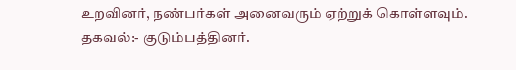உறவினர், நண்பர்கள் அனைவரும் ஏற்றுக் கொள்ளவும்.
தகவல்:- குடும்பத்தினர்.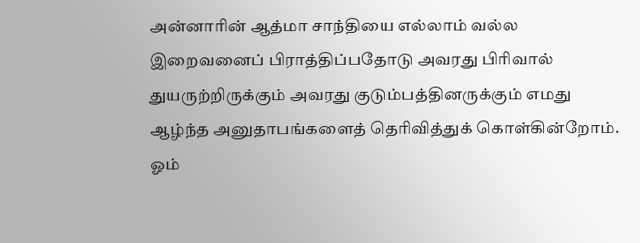அன்னாரின் ஆத்மா சாந்தியை எல்லாம் வல்ல இறைவனைப் பிராத்திப்பதோடு அவரது பிரிவால் துயருற்றிருக்கும் அவரது குடும்பத்தினருக்கும் எமது ஆழ்ந்த அனுதாபங்களைத் தெரிவித்துக் கொள்கின்றோம்.
ஓம்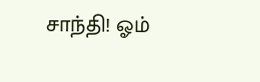சாந்தி! ஓம்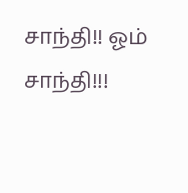சாந்தி!! ஓம் சாந்தி!!!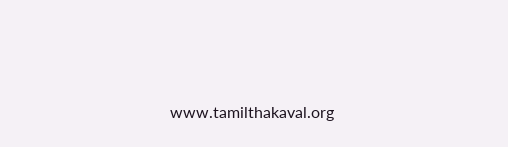www.tamilthakaval.org